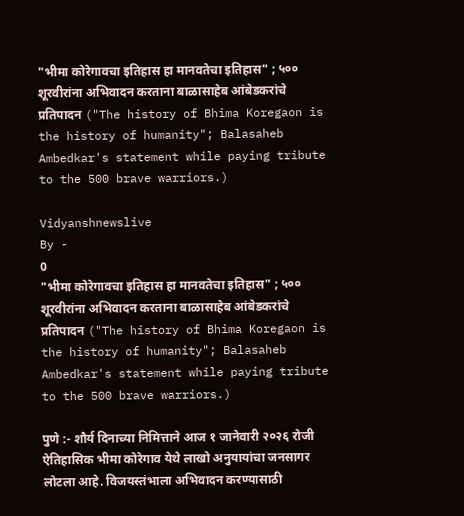"भीमा कोरेगावचा इतिहास हा मानवतेचा इतिहास" ; ५०० शूरवीरांना अभिवादन करताना बाळासाहेब आंबेडकरांचे प्रतिपादन ("The history of Bhima Koregaon is the history of humanity"; Balasaheb Ambedkar's statement while paying tribute to the 500 brave warriors.)

Vidyanshnewslive
By -
0
"भीमा कोरेगावचा इतिहास हा मानवतेचा इतिहास" ; ५०० शूरवीरांना अभिवादन करताना बाळासाहेब आंबेडकरांचे प्रतिपादन ("The history of Bhima Koregaon is the history of humanity"; Balasaheb Ambedkar's statement while paying tribute to the 500 brave warriors.)

पुणे :- शौर्य दिनाच्या निमित्ताने आज १ जानेवारी २०२६ रोजी ऐतिहासिक भीमा कोरेगाव येथे लाखो अनुयायांचा जनसागर लोटला आहे. विजयस्तंभाला अभिवादन करण्यासाठी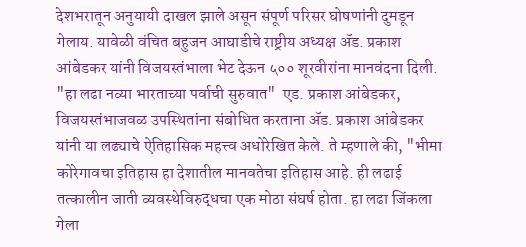देशभरातून अनुयायी दाखल झाले असून संपूर्ण परिसर घोषणांनी दुमडून गेलाय. यावेळी वंचित बहुजन आघाडीचे राष्ट्रीय अध्यक्ष ॲड. प्रकाश आंबेडकर यांनी विजयस्तंभाला भेट देऊन ५०० शूरवीरांना मानवंदना दिली. "हा लढा नव्या भारताच्या पर्वाची सुरुवात"  एड. प्रकाश आंबेडकर, विजयस्तंभाजवळ उपस्थितांना संबोधित करताना ॲड. प्रकाश आंबेडकर यांनी या लढ्याचे ऐतिहासिक महत्त्व अधोरेखित केले. ते म्हणाले की, "भीमा कोरेगावचा इतिहास हा देशातील मानवतेचा इतिहास आहे. ही लढाई तत्कालीन जाती व्यवस्थेविरुद्धचा एक मोठा संघर्ष होता. हा लढा जिंकला गेला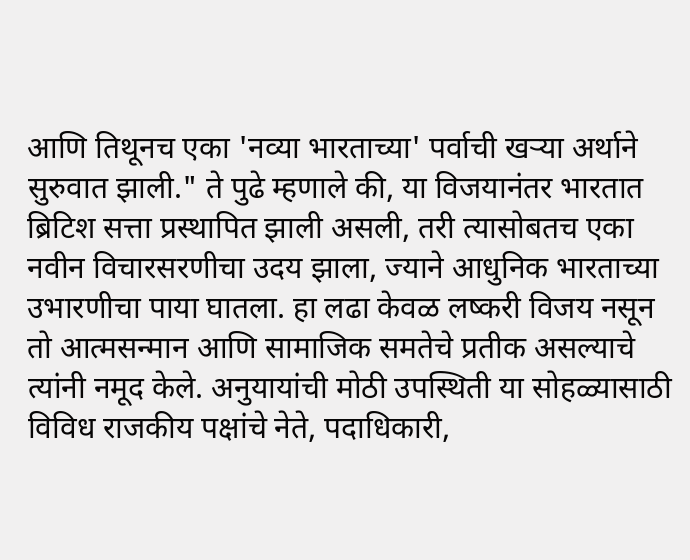आणि तिथूनच एका 'नव्या भारताच्या' पर्वाची खऱ्या अर्थाने सुरुवात झाली." ते पुढे म्हणाले की, या विजयानंतर भारतात ब्रिटिश सत्ता प्रस्थापित झाली असली, तरी त्यासोबतच एका नवीन विचारसरणीचा उदय झाला, ज्याने आधुनिक भारताच्या उभारणीचा पाया घातला. हा लढा केवळ लष्करी विजय नसून तो आत्मसन्मान आणि सामाजिक समतेचे प्रतीक असल्याचे त्यांनी नमूद केले. अनुयायांची मोठी उपस्थिती या सोहळ्यासाठी विविध राजकीय पक्षांचे नेते, पदाधिकारी,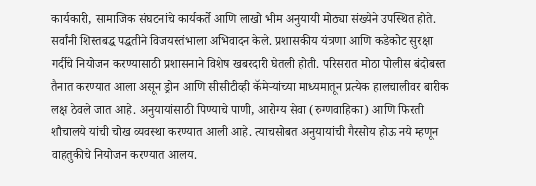कार्यकारी, सामाजिक संघटनांचे कार्यकर्ते आणि लाखो भीम अनुयायी मोठ्या संख्येने उपस्थित होते. सर्वांनी शिस्तबद्ध पद्धतीने विजयस्तंभाला अभिवादन केले. प्रशासकीय यंत्रणा आणि कडेकोट सुरक्षा गर्दीचे नियोजन करण्यासाठी प्रशासनाने विशेष खबरदारी घेतली होती. परिसरात मोठा पोलीस बंदोबस्त तैनात करण्यात आला असून ड्रोन आणि सीसीटीव्ही कॅमेऱ्यांच्या माध्यमातून प्रत्येक हालचालीवर बारीक लक्ष ठेवले जात आहे. अनुयायांसाठी पिण्याचे पाणी, आरोग्य सेवा (रुग्णवाहिका) आणि फिरती शौचालये यांची चोख व्यवस्था करण्यात आली आहे. त्याचसोबत अनुयायांची गैरसोय होऊ नये म्हणून वाहतुकीचे नियोजन करण्यात आलय.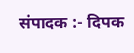संपादक :- दिपक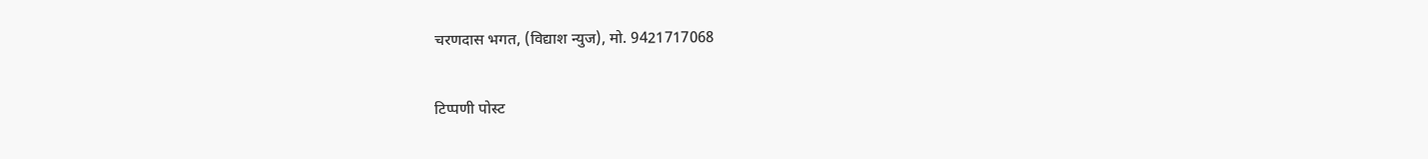चरणदास भगत, (विद्याश न्युज), मो. 9421717068

टिप्पणी पोस्ट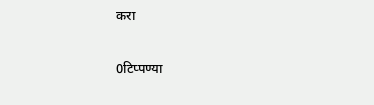करा

0टिप्पण्या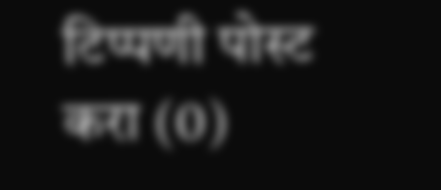टिप्पणी पोस्ट करा (0)